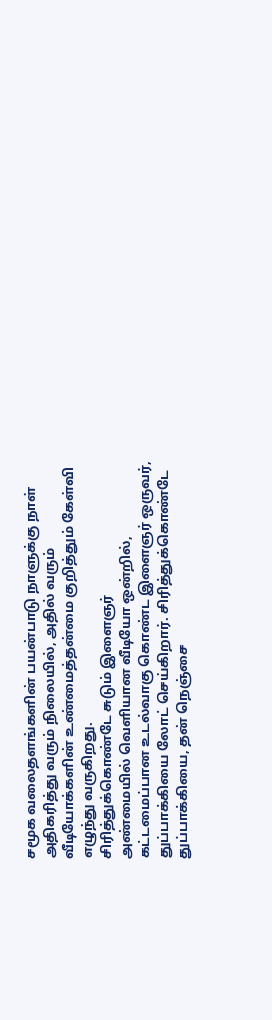சமூக வலைதளங்களின் பயன்பாடு நாளுக்கு நாள் அதிகரித்து வரும் நிலையில், அதில் வரும் வீடியோக்களின் உண்மைத்தன்மை குறித்தும் கேள்வி எழுந்து வருகிறது.
சிரித்துக்கொண்டே சுடும் இளைஞர்
அண்மையில் வெளியான வீடியோ ஒன்றில், கட்டமைப்பான உடல்வாகு கொண்ட இளைஞர் ஒருவர், துப்பாக்கியை லோட் செய்கிறார். சிரித்துக்கொண்டே துப்பாக்கியை, தன் நெஞ்சை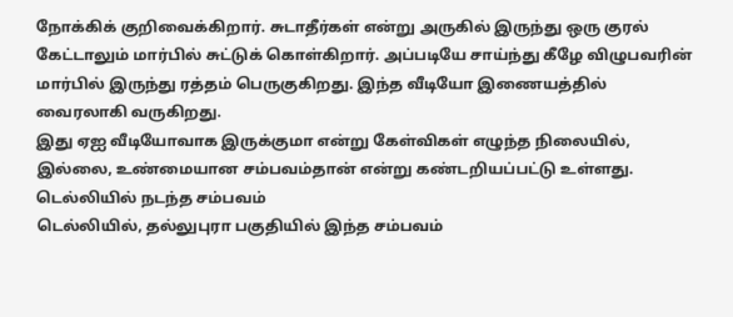நோக்கிக் குறிவைக்கிறார். சுடாதீர்கள் என்று அருகில் இருந்து ஒரு குரல் கேட்டாலும் மார்பில் சுட்டுக் கொள்கிறார். அப்படியே சாய்ந்து கீழே விழுபவரின் மார்பில் இருந்து ரத்தம் பெருகுகிறது. இந்த வீடியோ இணையத்தில் வைரலாகி வருகிறது.
இது ஏஐ வீடியோவாக இருக்குமா என்று கேள்விகள் எழுந்த நிலையில், இல்லை, உண்மையான சம்பவம்தான் என்று கண்டறியப்பட்டு உள்ளது.
டெல்லியில் நடந்த சம்பவம்
டெல்லியில், தல்லுபுரா பகுதியில் இந்த சம்பவம்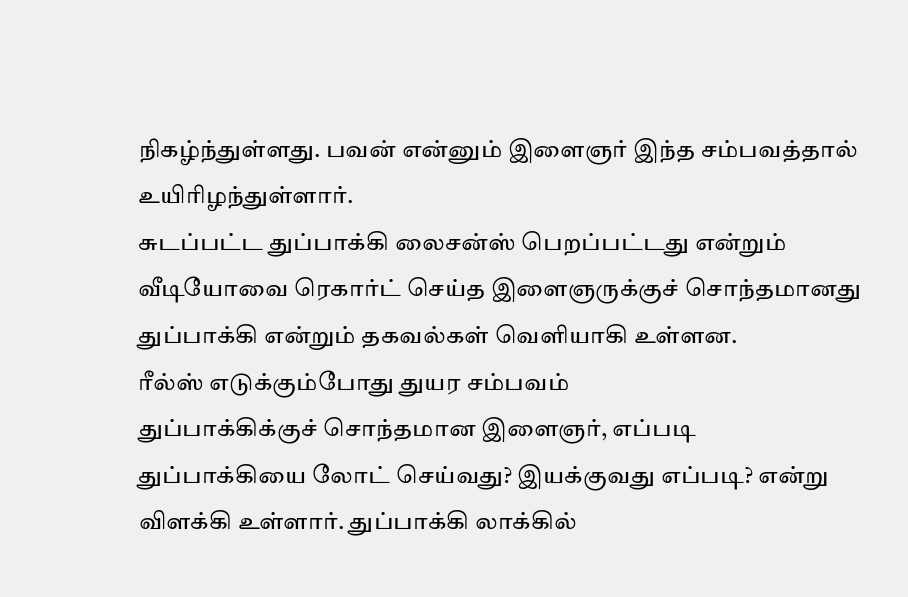நிகழ்ந்துள்ளது. பவன் என்னும் இளைஞர் இந்த சம்பவத்தால் உயிரிழந்துள்ளார்.
சுடப்பட்ட துப்பாக்கி லைசன்ஸ் பெறப்பட்டது என்றும் வீடியோவை ரெகார்ட் செய்த இளைஞருக்குச் சொந்தமானது துப்பாக்கி என்றும் தகவல்கள் வெளியாகி உள்ளன.
ரீல்ஸ் எடுக்கும்போது துயர சம்பவம்
துப்பாக்கிக்குச் சொந்தமான இளைஞர், எப்படி துப்பாக்கியை லோட் செய்வது? இயக்குவது எப்படி? என்று விளக்கி உள்ளார். துப்பாக்கி லாக்கில்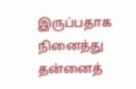இருப்பதாக நினைத்து தன்னைத்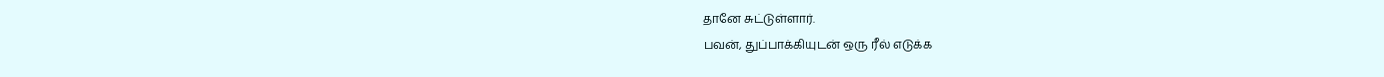தானே சுட்டுள்ளார்.
பவன், துப்பாக்கியுடன் ஒரு ரீல் எடுக்க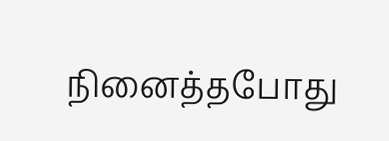நினைத்தபோது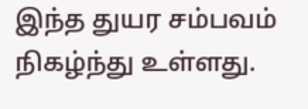இந்த துயர சம்பவம் நிகழ்ந்து உள்ளது.